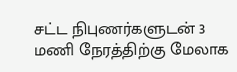சட்ட நிபுணர்களுடன் 3 மணி நேரத்திற்கு மேலாக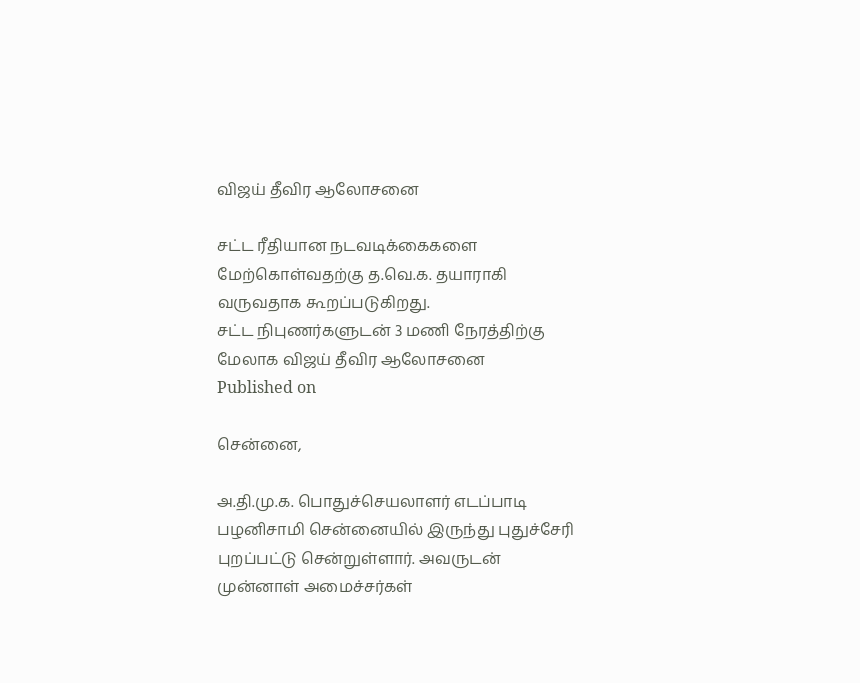விஜய் தீவிர ஆலோசனை

சட்ட ரீதியான நடவடிக்கைகளை மேற்கொள்வதற்கு த.வெ.க. தயாராகி வருவதாக கூறப்படுகிறது.
சட்ட நிபுணர்களுடன் 3 மணி நேரத்திற்கு மேலாக விஜய் தீவிர ஆலோசனை
Published on

சென்னை,

அ.தி.மு.க. பொதுச்செயலாளர் எடப்பாடி பழனிசாமி சென்னையில் இருந்து புதுச்சேரி புறப்பட்டு சென்றுள்ளார். அவருடன் முன்னாள் அமைச்சர்கள்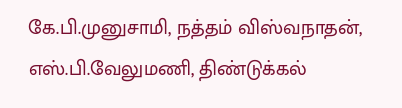கே.பி.முனுசாமி, நத்தம் விஸ்வநாதன், எஸ்.பி.வேலுமணி, திண்டுக்கல்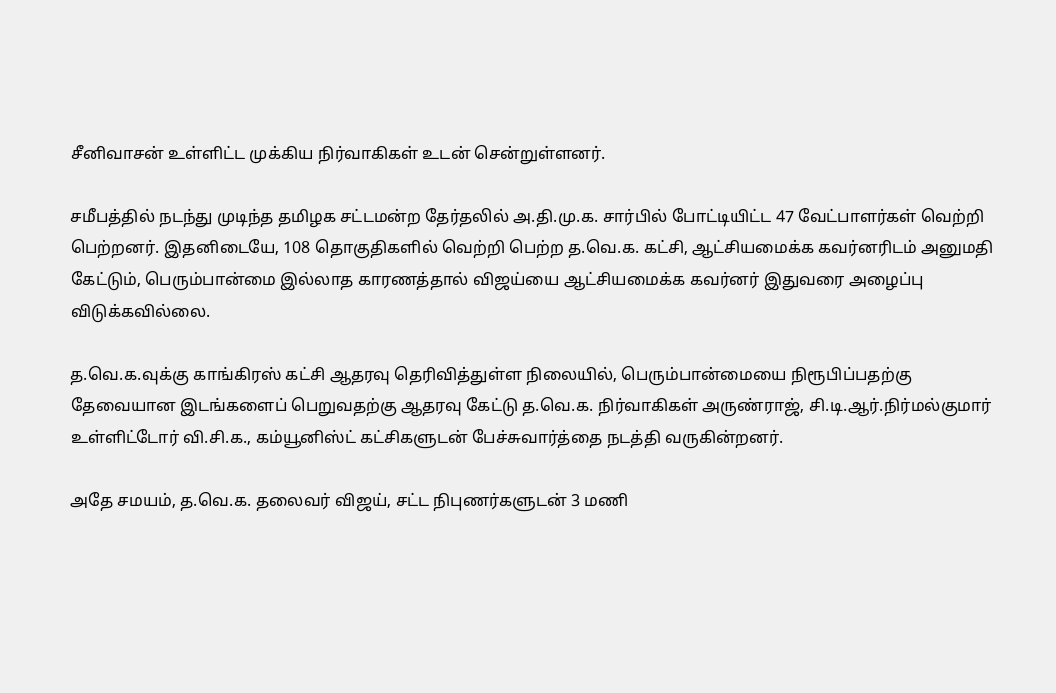சீனிவாசன் உள்ளிட்ட முக்கிய நிர்வாகிகள் உடன் சென்றுள்ளனர்.

சமீபத்தில் நடந்து முடிந்த தமிழக சட்டமன்ற தேர்தலில் அ.தி.மு.க. சார்பில் போட்டியிட்ட 47 வேட்பாளர்கள் வெற்றி பெற்றனர். இதனிடையே, 108 தொகுதிகளில் வெற்றி பெற்ற த.வெ.க. கட்சி, ஆட்சியமைக்க கவர்னரிடம் அனுமதி கேட்டும், பெரும்பான்மை இல்லாத காரணத்தால் விஜய்யை ஆட்சியமைக்க கவர்னர் இதுவரை அழைப்பு விடுக்கவில்லை.

த.வெ.க.வுக்கு காங்கிரஸ் கட்சி ஆதரவு தெரிவித்துள்ள நிலையில், பெரும்பான்மையை நிரூபிப்பதற்கு தேவையான இடங்களைப் பெறுவதற்கு ஆதரவு கேட்டு த.வெ.க. நிர்வாகிகள் அருண்ராஜ், சி.டி.ஆர்.நிர்மல்குமார் உள்ளிட்டோர் வி.சி.க., கம்யூனிஸ்ட் கட்சிகளுடன் பேச்சுவார்த்தை நடத்தி வருகின்றனர்.

அதே சமயம், த.வெ.க. தலைவர் விஜய், சட்ட நிபுணர்களுடன் 3 மணி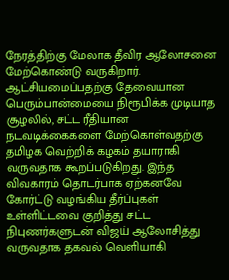நேரத்திற்கு மேலாக தீவிர ஆலோசனை மேற்கொண்டு வருகிறார். ஆட்சியமைப்பதற்கு தேவையான பெரும்பான்மையை நிரூபிக்க முடியாத சூழலில், சட்ட ரீதியான நடவடிக்கைகளை மேற்கொள்வதற்கு தமிழக வெற்றிக் கழகம் தயாராகி வருவதாக கூறப்படுகிறது. இந்த விவகாரம் தொடர்பாக ஏற்கனவே கோர்ட்டு வழங்கிய தீர்ப்புகள் உள்ளிட்டவை குறித்து சட்ட நிபுணர்களுடன் விஜய் ஆலோசித்து வருவதாக தகவல் வெளியாகி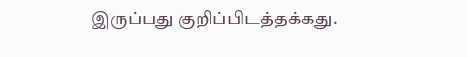இருப்பது குறிப்பிடத்தக்கது.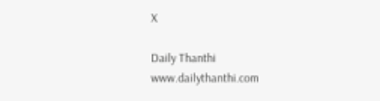X

Daily Thanthi
www.dailythanthi.com